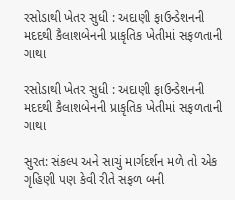રસોડાથી ખેતર સુધી : અદાણી ફાઉન્ડેશનની મદદથી કૈલાશબેનની પ્રાકૃતિક ખેતીમાં સફળતાની ગાથા

રસોડાથી ખેતર સુધી : અદાણી ફાઉન્ડેશનની મદદથી કૈલાશબેનની પ્રાકૃતિક ખેતીમાં સફળતાની ગાથા

સુરત: સંકલ્પ અને સાચું માર્ગદર્શન મળે તો એક ગૃહિણી પણ કેવી રીતે સફળ બની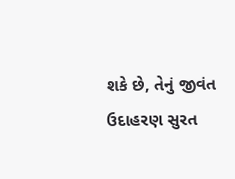શકે છે, તેનું જીવંત ઉદાહરણ સુરત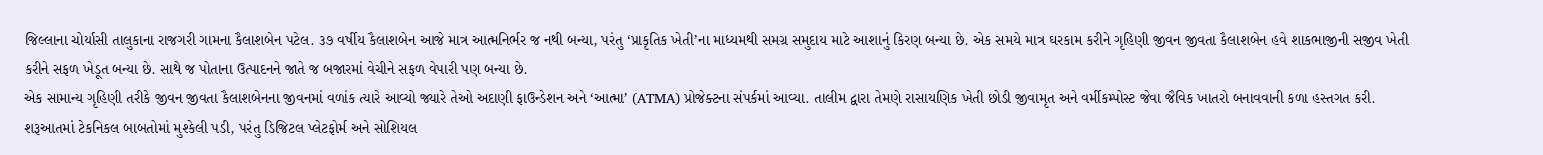જિલ્લાના ચોર્યાસી તાલુકાના રાજગરી ગામના કૈલાશબેન પટેલ. ૩૭ વર્ષીય કૈલાશબેન આજે માત્ર આત્મનિર્ભર જ નથી બન્યા, પરંતુ ‘પ્રાકૃતિક ખેતી’ના માધ્યમથી સમગ્ર સમુદાય માટે આશાનું કિરણ બન્યા છે. એક સમયે માત્ર ઘરકામ કરીને ગૃહિણી જીવન જીવતા કૈલાશબેન હવે શાકભાજીની સજીવ ખેતી કરીને સફળ ખેડૂત બન્યા છે. સાથે જ પોતાના ઉત્પાદનને જાતે જ બજારમાં વેચીને સફળ વેપારી પણ બન્યા છે.
એક સામાન્ય ગૃહિણી તરીકે જીવન જીવતા કૈલાશબેનના જીવનમાં વળાંક ત્યારે આવ્યો જ્યારે તેઓ અદાણી ફાઉન્ડેશન અને ‘આત્મા’ (ATMA) પ્રોજેક્ટના સંપર્કમાં આવ્યા. તાલીમ દ્વારા તેમણે રાસાયણિક ખેતી છોડી જીવામૃત અને વર્મીકમ્પોસ્ટ જેવા જૈવિક ખાતરો બનાવવાની કળા હસ્તગત કરી. શરૂઆતમાં ટેકનિકલ બાબતોમાં મુશ્કેલી પડી, પરંતુ ડિજિટલ પ્લેટફોર્મ અને સોશિયલ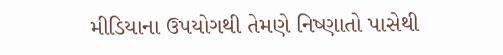મીડિયાના ઉપયોગથી તેમણે નિષ્ણાતો પાસેથી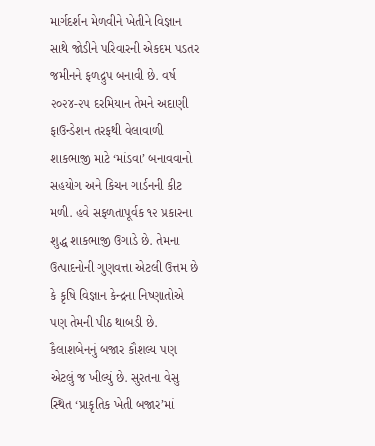માર્ગદર્શન મેળવીને ખેતીને વિજ્ઞાન સાથે જોડીને પરિવારની એકદમ પડતર જમીનને ફળદ્રુપ બનાવી છે. વર્ષ ૨૦૨૪-૨૫ દરમિયાન તેમને અદાણી ફાઉન્ડેશન તરફથી વેલાવાળી શાકભાજી માટે ‘માંડવા’ બનાવવાનો સહયોગ અને કિચન ગાર્ડનની કીટ મળી. હવે સફળતાપૂર્વક ૧૨ પ્રકારના શુદ્ધ શાકભાજી ઉગાડે છે. તેમના ઉત્પાદનોની ગુણવત્તા એટલી ઉત્તમ છે કે કૃષિ વિજ્ઞાન કેન્દ્રના નિષ્ણાતોએ પણ તેમની પીઠ થાબડી છે.
કૈલાશબેનનું બજાર કૌશલ્ય પણ એટલું જ ખીલ્યું છે. સુરતના વેસુ સ્થિત ‘પ્રાકૃતિક ખેતી બજાર’માં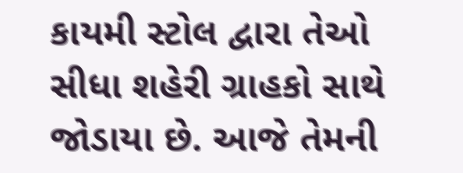કાયમી સ્ટોલ દ્વારા તેઓ સીધા શહેરી ગ્રાહકો સાથે જોડાયા છે. આજે તેમની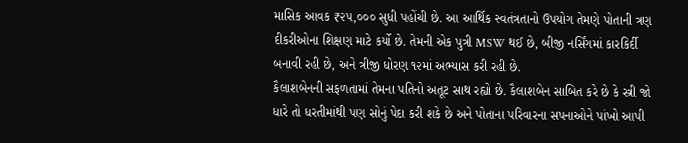માસિક આવક ₹૨૫,૦૦૦ સુધી પહોંચી છે. આ આર્થિક સ્વતંત્રતાનો ઉપયોગ તેમણે પોતાની ત્રણ દીકરીઓના શિક્ષણ માટે કર્યો છે. તેમની એક પુત્રી MSW થઈ છે, બીજી નર્સિંગમાં કારકિર્દી બનાવી રહી છે, અને ત્રીજી ધોરણ ૧૨માં અભ્યાસ કરી રહી છે.
કૈલાશબેનની સફળતામાં તેમના પતિનો અતૂટ સાથ રહ્યો છે. કૈલાશબેન સાબિત કરે છે કે સ્ત્રી જો ધારે તો ધરતીમાંથી પણ સોનું પેદા કરી શકે છે અને પોતાના પરિવારના સપનાઓને પાંખો આપી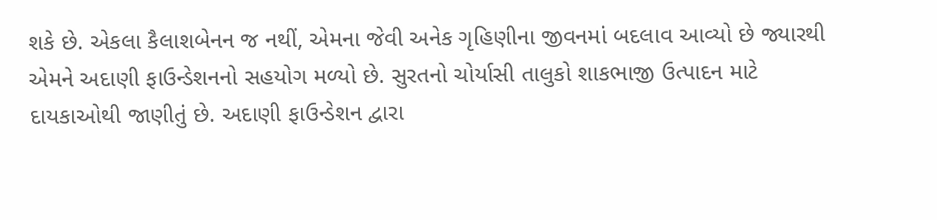શકે છે. એકલા કૈલાશબેનન જ નથીં, એમના જેવી અનેક ગૃહિણીના જીવનમાં બદલાવ આવ્યો છે જ્યારથી એમને અદાણી ફાઉન્ડેશનનો સહયોગ મળ્યો છે. સુરતનો ચોર્યાસી તાલુકો શાકભાજી ઉત્પાદન માટે દાયકાઓથી જાણીતું છે. અદાણી ફાઉન્ડેશન દ્વારા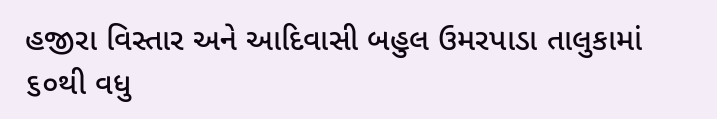હજીરા વિસ્તાર અને આદિવાસી બહુલ ઉમરપાડા તાલુકામાં ૬૦થી વધુ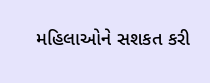મહિલાઓને સશકત કરી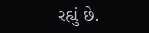રહ્યું છે.